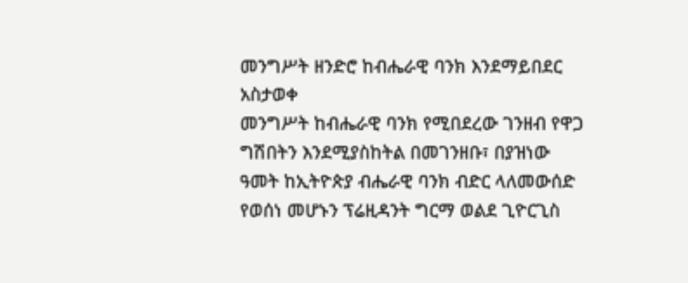መንግሥት ዘንድሮ ከብሔራዊ ባንክ እንደማይበደር አስታወቀ
መንግሥት ከብሔራዊ ባንክ የሚበደረው ገንዘብ የዋጋ ግሽበትን እንደሚያስከትል በመገንዘቡ፣ በያዝነው ዓመት ከኢትዮጵያ ብሔራዊ ባንክ ብድር ላለመውሰድ የወሰነ መሆኑን ፕሬዚዳንት ግርማ ወልደ ጊዮርጊስ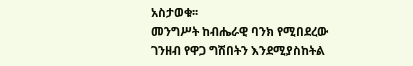አስታወቁ፡፡
መንግሥት ከብሔራዊ ባንክ የሚበደረው ገንዘብ የዋጋ ግሽበትን እንደሚያስከትል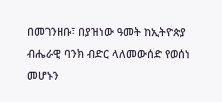በመገንዘቡ፣ በያዝነው ዓመት ከኢትዮጵያ ብሔራዊ ባንክ ብድር ላለመውሰድ የወሰነ መሆኑን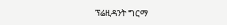ፕሬዚዳንት ግርማ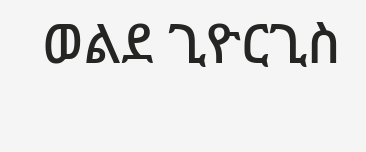ወልደ ጊዮርጊስ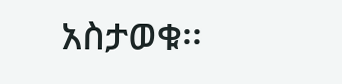አስታወቁ፡፡